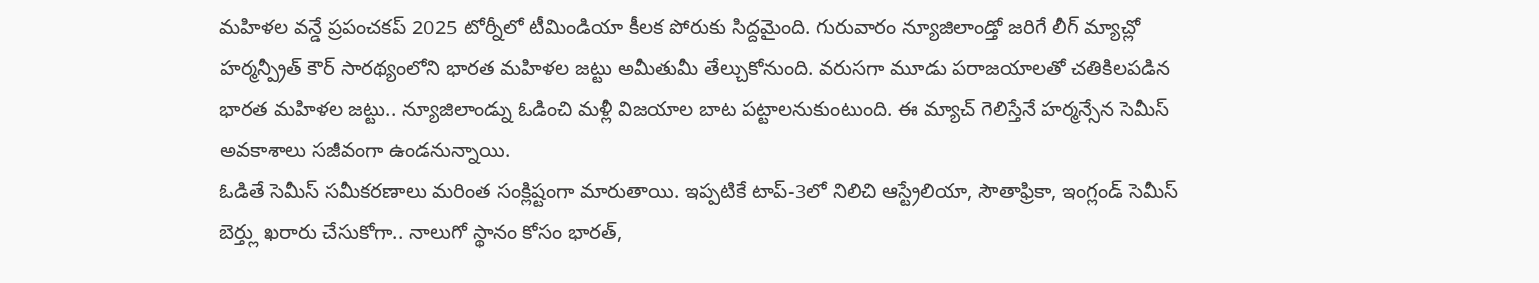మహిళల వన్డే ప్రపంచకప్ 2025 టోర్నీలో టీమిండియా కీలక పోరుకు సిద్దమైంది. గురువారం న్యూజిలాండ్తో జరిగే లీగ్ మ్యాచ్లో హర్మన్ప్రీత్ కౌర్ సారథ్యంలోని భారత మహిళల జట్టు అమీతుమీ తేల్చుకోనుంది. వరుసగా మూడు పరాజయాలతో చతికిలపడిన భారత మహిళల జట్టు.. న్యూజిలాండ్ను ఓడించి మళ్లీ విజయాల బాట పట్టాలనుకుంటుంది. ఈ మ్యాచ్ గెలిస్తేనే హర్మన్సేన సెమీస్ అవకాశాలు సజీవంగా ఉండనున్నాయి.
ఓడితే సెమీస్ సమీకరణాలు మరింత సంక్లిష్టంగా మారుతాయి. ఇప్పటికే టాప్-3లో నిలిచి ఆస్ట్రేలియా, సౌతాఫ్రికా, ఇంగ్లండ్ సెమీస్ బెర్త్లు ఖరారు చేసుకోగా.. నాలుగో స్థానం కోసం భారత్,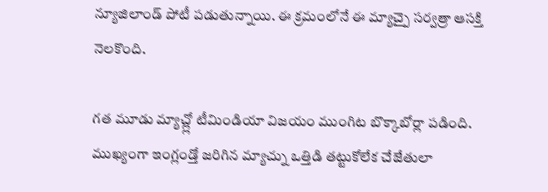న్యూజిలాండ్ పోటీ పడుతున్నాయి. ఈ క్రమంలోనే ఈ మ్యాచ్పై సర్వత్రా ఆసక్తి నెలకొంది.

గత మూడు మ్యాచ్ల్లో టీమిండియా విజయం ముంగిట బొక్కాబోర్లా పడింది. ముఖ్యంగా ఇంగ్లండ్తో జరిగిన మ్యాచ్ను ఒత్తిడి తట్టుకోలేక చేజేతులా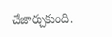చేజార్చుకుంది.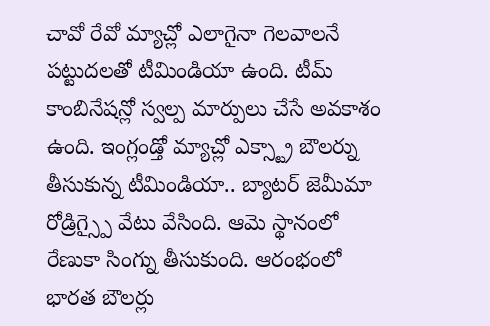చావో రేవో మ్యాచ్లో ఎలాగైనా గెలవాలనే పట్టుదలతో టీమిండియా ఉంది. టీమ్ కాంబినేషన్లో స్వల్ప మార్పులు చేసే అవకాశం ఉంది. ఇంగ్లండ్తో మ్యాచ్లో ఎక్స్ట్రా బౌలర్ను తీసుకున్న టీమిండియా.. బ్యాటర్ జెమీమా రోడ్రిగ్స్పై వేటు వేసింది. ఆమె స్థానంలో రేణుకా సింగ్ను తీసుకుంది. ఆరంభంలో భారత బౌలర్లు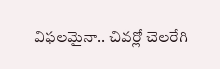విఫలమైనా.. చివర్లో చెలరేగి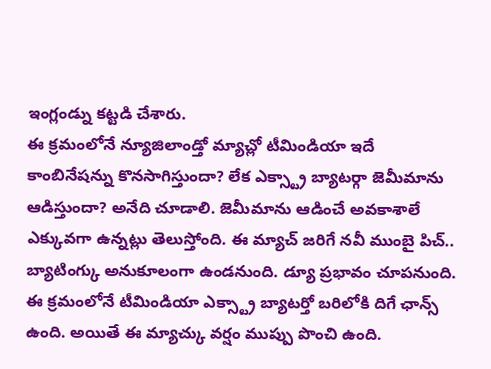ఇంగ్లండ్ను కట్టడి చేశారు.
ఈ క్రమంలోనే న్యూజిలాండ్తో మ్యాచ్లో టీమిండియా ఇదే కాంబినేషన్ను కొనసాగిస్తుందా? లేక ఎక్స్ట్రా బ్యాటర్గా జెమీమాను ఆడిస్తుందా? అనేది చూడాలి. జెమీమాను ఆడించే అవకాశాలే ఎక్కువగా ఉన్నట్లు తెలుస్తోంది. ఈ మ్యాచ్ జరిగే నవీ ముంబై పిచ్.. బ్యాటింగ్కు అనుకూలంగా ఉండనుంది. డ్యూ ప్రభావం చూపనుంది. ఈ క్రమంలోనే టీమిండియా ఎక్స్ట్రా బ్యాటర్తో బరిలోకి దిగే ఛాన్స్ ఉంది. అయితే ఈ మ్యాచ్కు వర్షం ముప్పు పొంచి ఉంది.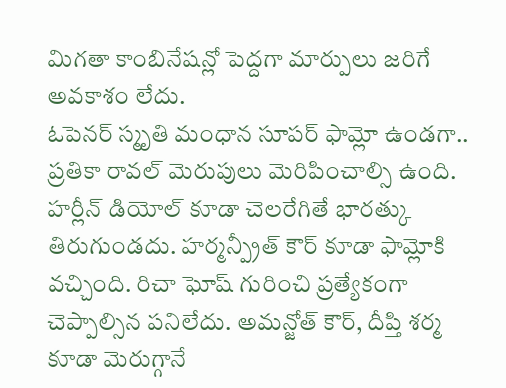మిగతా కాంబినేషన్లో పెద్దగా మార్పులు జరిగే అవకాశం లేదు.
ఓపెనర్ స్మృతి మంధాన సూపర్ ఫామ్లో ఉండగా.. ప్రతికా రావల్ మెరుపులు మెరిపించాల్సి ఉంది. హర్లీన్ డియోల్ కూడా చెలరేగితే భారత్కు తిరుగుండదు. హర్మన్ప్రీత్ కౌర్ కూడా ఫామ్లోకి వచ్చింది. రిచా ఘోష్ గురించి ప్రత్యేకంగా చెప్పాల్సిన పనిలేదు. అమన్జోత్ కౌర్, దీప్తి శర్మ కూడా మెరుగ్గానే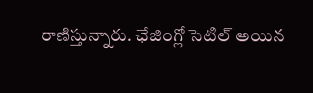రాణిస్తున్నారు. ఛేజింగ్లో సెటిల్ అయిన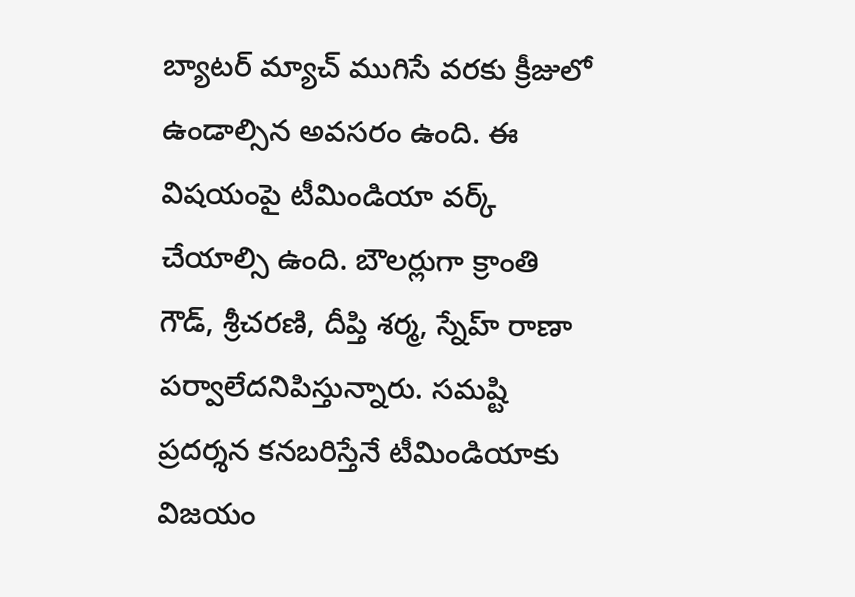బ్యాటర్ మ్యాచ్ ముగిసే వరకు క్రీజులో ఉండాల్సిన అవసరం ఉంది. ఈ విషయంపై టీమిండియా వర్క్ చేయాల్సి ఉంది. బౌలర్లుగా క్రాంతి గౌడ్, శ్రీచరణి, దీప్తి శర్మ, స్నేహ్ రాణా పర్వాలేదనిపిస్తున్నారు. సమష్టి ప్రదర్శన కనబరిస్తేనే టీమిండియాకు విజయం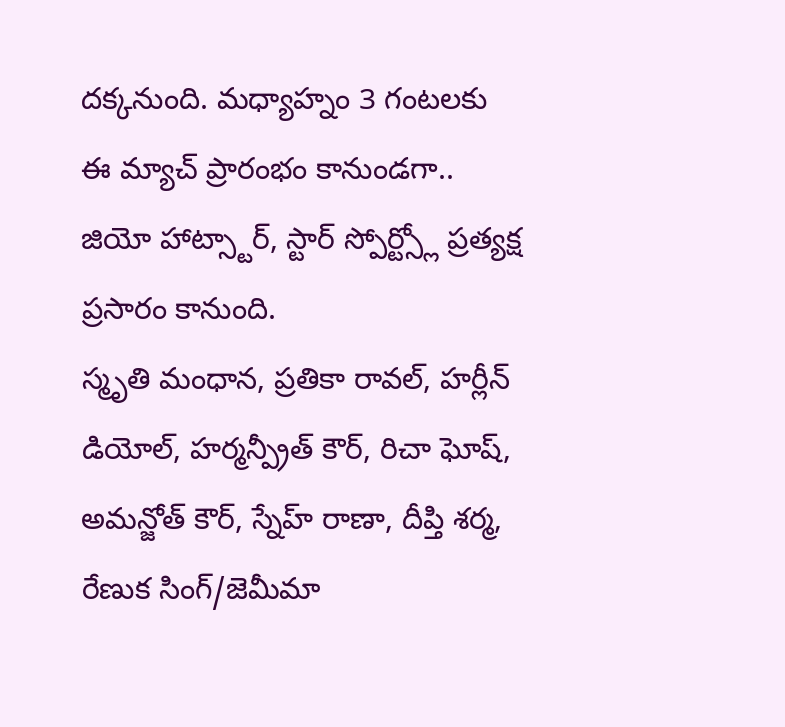దక్కనుంది. మధ్యాహ్నం 3 గంటలకు ఈ మ్యాచ్ ప్రారంభం కానుండగా.. జియో హాట్స్టార్, స్టార్ స్పోర్ట్స్లో ప్రత్యక్ష ప్రసారం కానుంది.
స్మృతి మంధాన, ప్రతికా రావల్, హర్లీన్ డియోల్, హర్మన్ప్రీత్ కౌర్, రిచా ఘోష్, అమన్జోత్ కౌర్, స్నేహ్ రాణా, దీప్తి శర్మ, రేణుక సింగ్/జెమీమా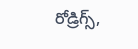రోడ్రిగ్స్,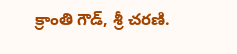క్రాంతి గౌడ్, శ్రీ చరణి.